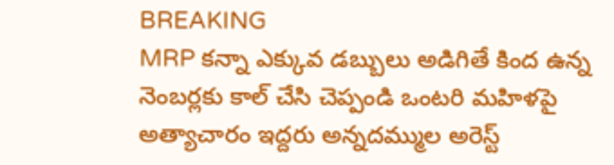BREAKING
MRP కన్నా ఎక్కువ డబ్బులు అడిగితే కింద ఉన్న నెంబర్లకు కాల్ చేసి చెప్పండి ఒంటరి మహిళపై అత్యాచారం ఇద్దరు అన్నదమ్ముల అరెస్ట్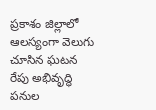ప్రకాశం జిల్లాలో ఆలస్యంగా వెలుగు చూసిన ఘటన రేపు అభివృద్ధి పనుల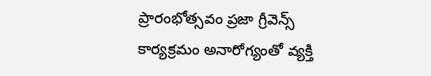ప్రారంభోత్సవం ప్రజా గ్రీవెన్స్ కార్యక్రమం అనారోగ్యంతో వ్యక్తి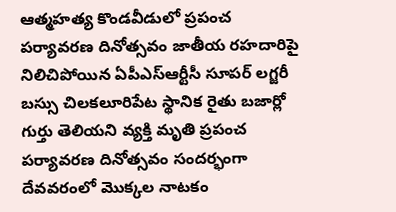ఆత్మహత్య కొండవీడులో ప్రపంచ పర్యావరణ దినోత్సవం జాతీయ రహదారిపై నిలిచిపోయిన ఏపీఎస్ఆర్టీసీ సూపర్ లగ్జరీ బస్సు చిలకలూరిపేట స్థానిక రైతు బజార్లో గుర్తు తెలియని వ్యక్తి మృతి ప్రపంచ పర్యావరణ దినోత్సవం సందర్భంగా దేవవరంలో మొక్కల నాటకం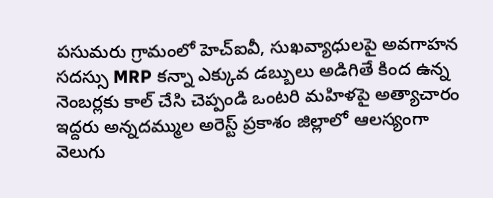పసుమరు గ్రామంలో హెచ్‌ఐవీ, సుఖవ్యాధులపై అవగాహన సదస్సు MRP కన్నా ఎక్కువ డబ్బులు అడిగితే కింద ఉన్న నెంబర్లకు కాల్ చేసి చెప్పండి ఒంటరి మహిళపై అత్యాచారం ఇద్దరు అన్నదమ్ముల అరెస్ట్ ప్రకాశం జిల్లాలో ఆలస్యంగా వెలుగు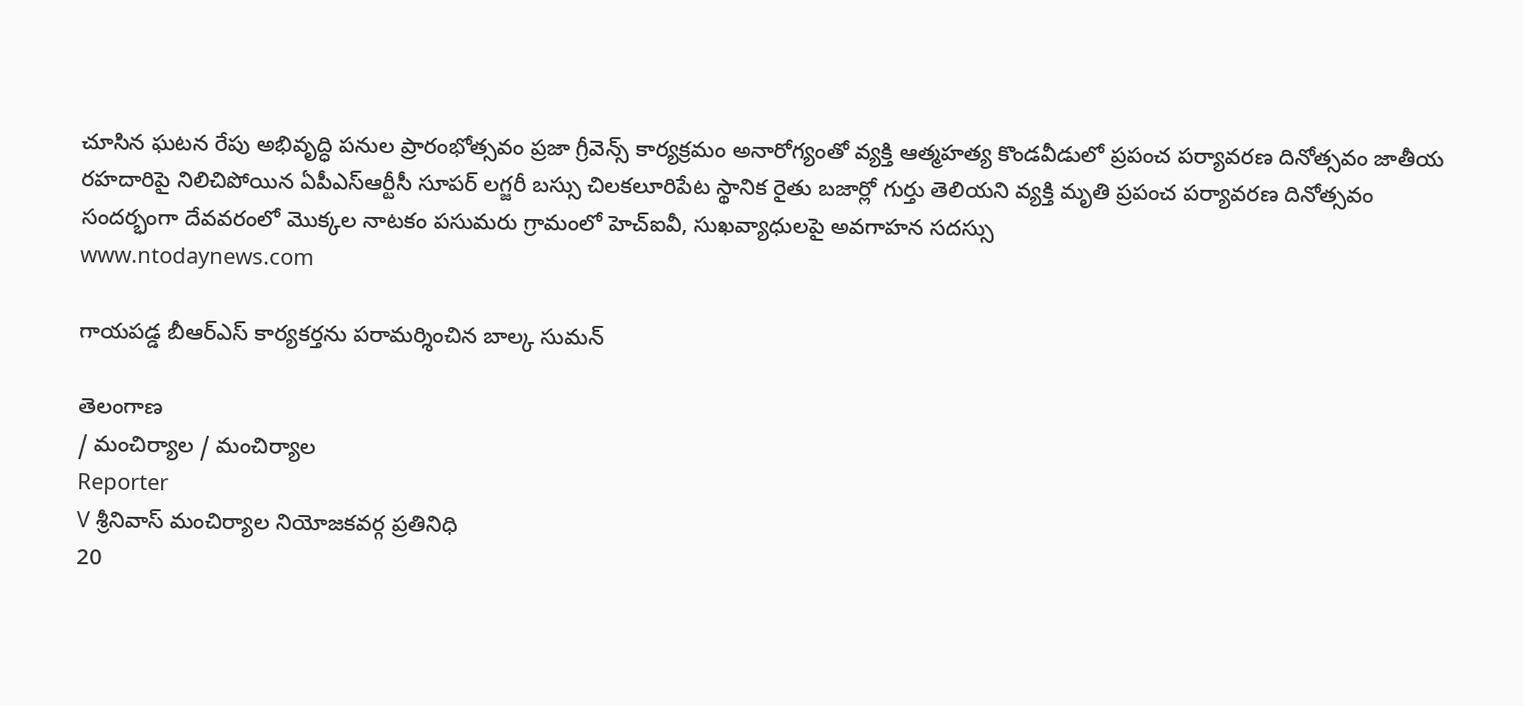చూసిన ఘటన రేపు అభివృద్ధి పనుల ప్రారంభోత్సవం ప్రజా గ్రీవెన్స్ కార్యక్రమం అనారోగ్యంతో వ్యక్తి ఆత్మహత్య కొండవీడులో ప్రపంచ పర్యావరణ దినోత్సవం జాతీయ రహదారిపై నిలిచిపోయిన ఏపీఎస్ఆర్టీసీ సూపర్ లగ్జరీ బస్సు చిలకలూరిపేట స్థానిక రైతు బజార్లో గుర్తు తెలియని వ్యక్తి మృతి ప్రపంచ పర్యావరణ దినోత్సవం సందర్భంగా దేవవరంలో మొక్కల నాటకం పసుమరు గ్రామంలో హెచ్‌ఐవీ, సుఖవ్యాధులపై అవగాహన సదస్సు
www.ntodaynews.com

గాయపడ్డ బీఆర్ఎస్ కార్యకర్తను పరామర్శించిన బాల్క సుమన్

తెలంగాణ
/ మంచిర్యాల / మంచిర్యాల
Reporter
V శ్రీనివాస్ మంచిర్యాల నియోజకవర్గ ప్రతినిధి
20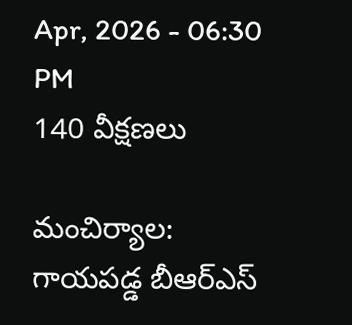Apr, 2026 - 06:30 PM
140 వీక్షణలు

మంచిర్యాల: గాయపడ్డ బీఆర్ఎస్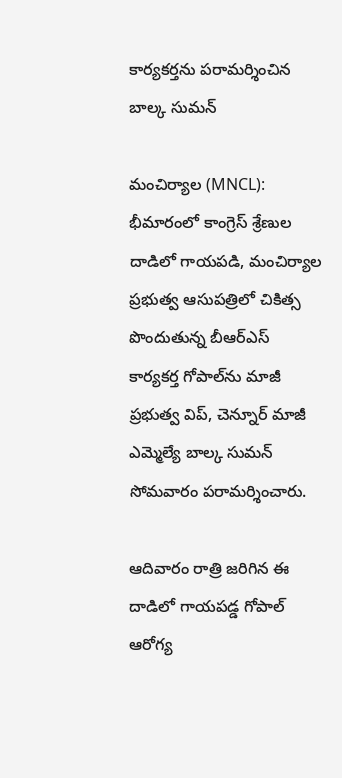కార్యకర్తను పరామర్శించిన బాల్క సుమన్

మంచిర్యాల (MNCL): భీమారంలో కాంగ్రెస్ శ్రేణుల దాడిలో గాయపడి, మంచిర్యాల ప్రభుత్వ ఆసుపత్రిలో చికిత్స పొందుతున్న బీఆర్ఎస్ కార్యకర్త గోపాల్‌ను మాజీ ప్రభుత్వ విప్, చెన్నూర్ మాజీ ఎమ్మెల్యే బాల్క సుమన్ సోమవారం పరామర్శించారు.

ఆదివారం రాత్రి జరిగిన ఈ దాడిలో గాయపడ్డ గోపాల్ ఆరోగ్య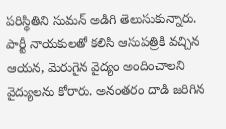పరిస్థితిని సుమన్ అడిగి తెలుసుకున్నారు. పార్టీ నాయకులతో కలిసి ఆసుపత్రికి వచ్చిన ఆయన, మెరుగైన వైద్యం అందించాలని వైద్యులను కోరారు. అనంతరం దాడి జరిగిన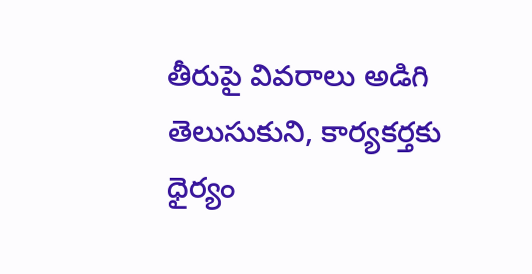తీరుపై వివరాలు అడిగి తెలుసుకుని, కార్యకర్తకు ధైర్యం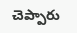చెప్పారు